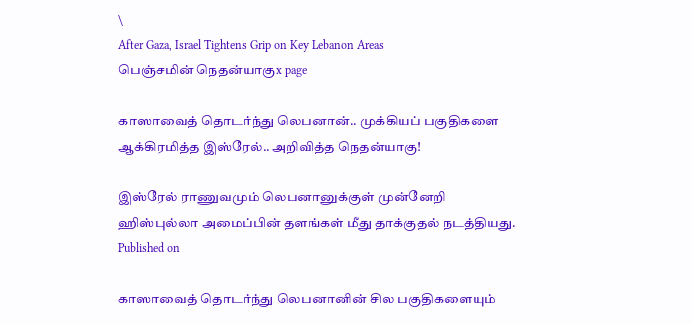\
After Gaza, Israel Tightens Grip on Key Lebanon Areas
பெஞ்சமின் நெதன்யாகுx page

காஸாவைத் தொடர்ந்து லெபனான்.. முக்கியப் பகுதிகளை ஆக்கிரமித்த இஸ்ரேல்.. அறிவித்த நெதன்யாகு!

இஸ்ரேல் ராணுவமும் லெபனானுக்குள் முன்னேறி ஹிஸ்புல்லா அமைப்பின் தளங்கள் மீது தாக்குதல் நடத்தியது.
Published on

காஸாவைத் தொடர்ந்து லெபனானின் சில பகுதிகளையும்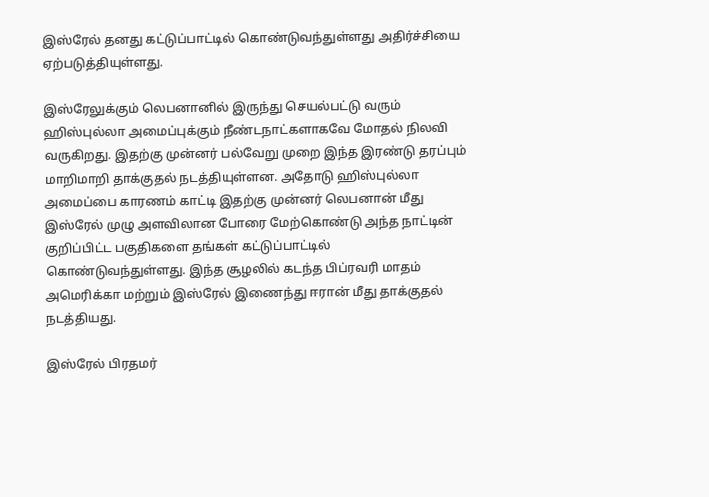இஸ்ரேல் தனது கட்டுப்பாட்டில் கொண்டுவந்துள்ளது அதிர்ச்சியை ஏற்படுத்தியுள்ளது.

இஸ்ரேலுக்கும் லெபனானில் இருந்து செயல்பட்டு வரும் ஹிஸ்புல்லா அமைப்புக்கும் நீண்டநாட்களாகவே மோதல் நிலவி வருகிறது. இதற்கு முன்னர் பல்வேறு முறை இந்த இரண்டு தரப்பும் மாறிமாறி தாக்குதல் நடத்தியுள்ளன. அதோடு ஹிஸ்புல்லா அமைப்பை காரணம் காட்டி இதற்கு முன்னர் லெபனான் மீது இஸ்ரேல் முழு அளவிலான போரை மேற்கொண்டு அந்த நாட்டின் குறிப்பிட்ட பகுதிகளை தங்கள் கட்டுப்பாட்டில் கொண்டுவந்துள்ளது. இந்த சூழலில் கடந்த பிப்ரவரி மாதம் அமெரிக்கா மற்றும் இஸ்ரேல் இணைந்து ஈரான் மீது தாக்குதல் நடத்தியது.

இஸ்ரேல் பிரதமர்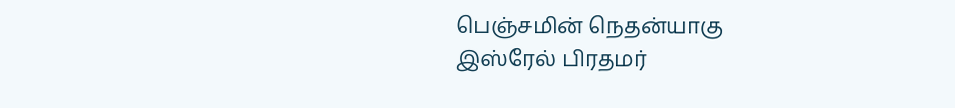பெஞ்சமின் நெதன்யாகு
இஸ்ரேல் பிரதமர்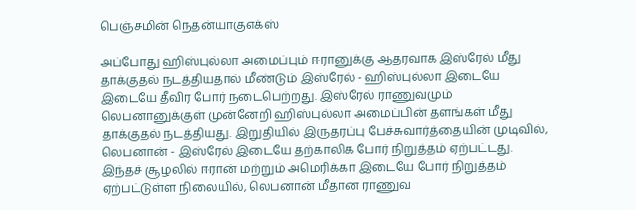பெஞ்சமின் நெதன்யாகுஎக்ஸ்

அப்போது ஹிஸ்புல்லா அமைப்பும் ஈரானுக்கு ஆதரவாக இஸ்ரேல் மீது தாக்குதல் நடத்தியதால் மீண்டும் இஸ்ரேல் - ஹிஸ்புல்லா இடையே இடையே தீவிர போர் நடைபெற்றது. இஸ்ரேல் ராணுவமும் லெபனானுக்குள் முன்னேறி ஹிஸ்புல்லா அமைப்பின் தளங்கள் மீது தாக்குதல் நடத்தியது. இறுதியில் இருதரப்பு பேச்சுவார்த்தையின் முடிவில், லெபனான் - இஸ்ரேல் இடையே தற்காலிக போர் நிறுத்தம் ஏற்பட்டது. இந்தச் சூழலில் ஈரான் மற்றும் அமெரிக்கா இடையே போர் நிறுத்தம் ஏற்பட்டுள்ள நிலையில், லெபனான் மீதான ராணுவ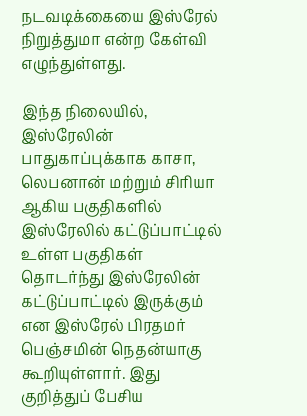நடவடிக்கையை இஸ்ரேல் நிறுத்துமா என்ற கேள்வி எழுந்துள்ளது.

இந்த நிலையில், இஸ்ரேலின் பாதுகாப்புக்காக காசா, லெபனான் மற்றும் சிரியா ஆகிய பகுதிகளில் இஸ்ரேலில் கட்டுப்பாட்டில் உள்ள பகுதிகள் தொடர்ந்து இஸ்ரேலின் கட்டுப்பாட்டில் இருக்கும் என இஸ்ரேல் பிரதமர் பெஞ்சமின் நெதன்யாகு கூறியுள்ளார். இது குறித்துப் பேசிய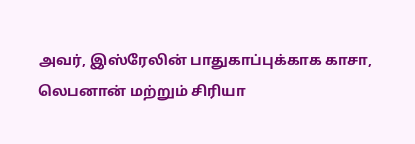அவர், இஸ்ரேலின் பாதுகாப்புக்காக காசா, லெபனான் மற்றும் சிரியா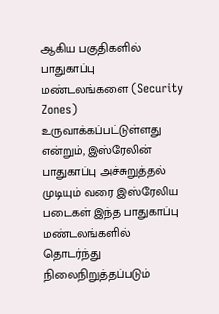ஆகிய பகுதிகளில் பாதுகாப்பு மண்டலங்களை (Security Zones) உருவாக்கப்பட்டுள்ளது என்றும், இஸ்ரேலின் பாதுகாப்பு அச்சுறுத்தல் முடியும் வரை இஸ்ரேலிய படைகள் இந்த பாதுகாப்பு மண்டலங்களில் தொடர்ந்து நிலைநிறுத்தப்படும்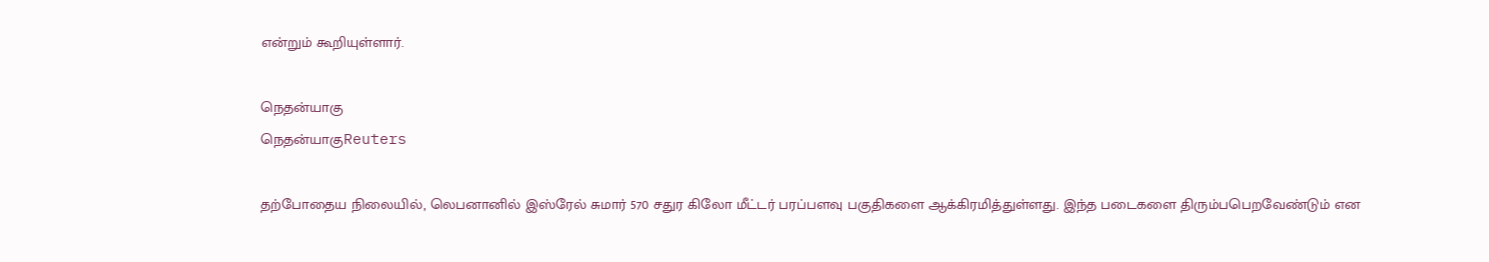என்றும் கூறியுள்ளார்.

நெதன்யாகு
நெதன்யாகுReuters

தற்போதைய நிலையில், லெபனானில் இஸ்ரேல் சுமார் 570 சதுர கிலோ மீட்டர் பரப்பளவு பகுதிகளை ஆக்கிரமித்துள்ளது. இந்த படைகளை திரும்பபெறவேண்டும் என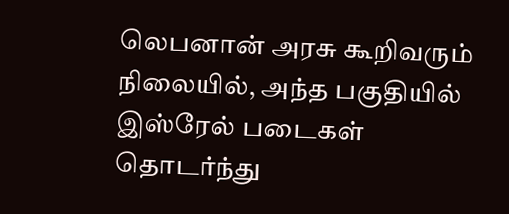லெபனான் அரசு கூறிவரும் நிலையில், அந்த பகுதியில் இஸ்ரேல் படைகள் தொடர்ந்து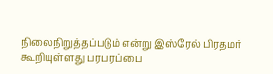நிலைநிறுத்தப்படும் என்று இஸ்ரேல் பிரதமர் கூறியுள்ளது பரபரப்பை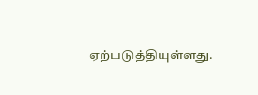ஏற்படுத்தியுள்ளது.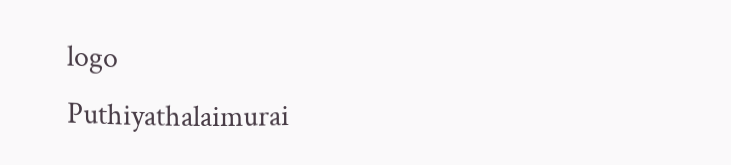logo
Puthiyathalaimurai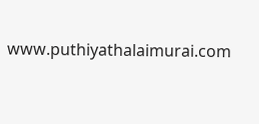www.puthiyathalaimurai.com